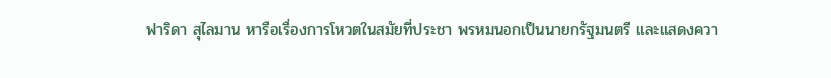ฟาริดา สุไลมาน หารือเรื่องการโหวตในสมัยที่ประชา พรหมนอกเป็นนายกรัฐมนตรี และแสดงควา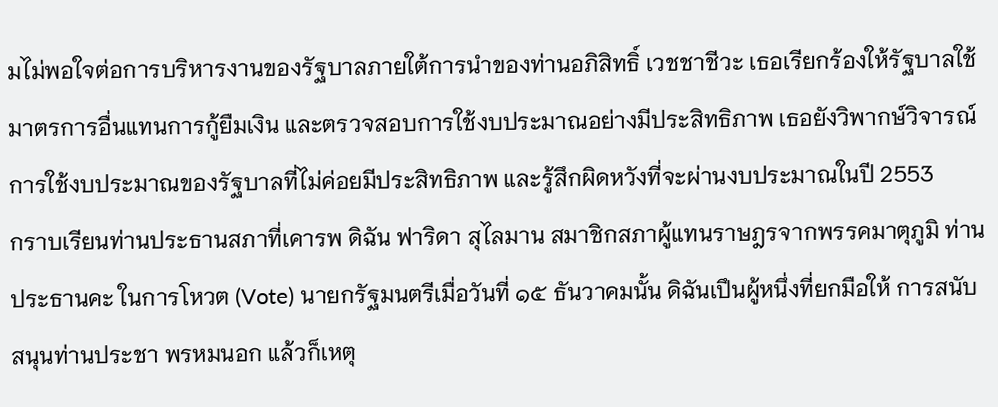มไม่พอใจต่อการบริหารงานของรัฐบาลภายใต้การนำของท่านอภิสิทธิ์ เวชชาชีวะ เธอเรียกร้องให้รัฐบาลใช้มาตรการอื่นแทนการกู้ยืมเงิน และตรวจสอบการใช้งบประมาณอย่างมีประสิทธิภาพ เธอยังวิพากษ์วิจารณ์การใช้งบประมาณของรัฐบาลที่ไม่ค่อยมีประสิทธิภาพ และรู้สึกผิดหวังที่จะผ่านงบประมาณในปี 2553
กราบเรียนท่านประธานสภาที่เคารพ ดิฉัน ฟาริดา สุไลมาน สมาชิกสภาผู้แทนราษฎรจากพรรคมาตุภูมิ ท่านประธานคะ ในการโหวต (Vote) นายกรัฐมนตรีเมื่อวันที่ ๑๕ ธันวาคมนั้น ดิฉันเปึนผู้หนึ่งที่ยกมือให้ การสนับสนุนท่านประชา พรหมนอก แล้วก็เหตุ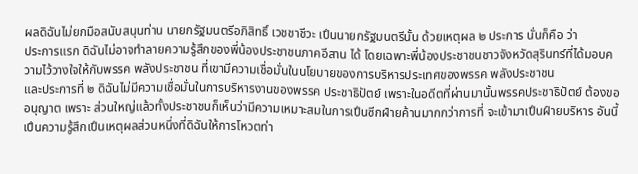ผลดิฉันไม่ยกมือสนับสนุนท่าน นายกรัฐมนตรีอภิสิทธิ์ เวชชาชีวะ เปึนนายกรัฐมนตรีนั้น ด้วยเหตุผล ๒ ประการ นั่นก็คือ ว่า
ประการแรก ดิฉันไม่อาจทําลายความรู้สึกของพี่น้องประชาชนภาคอีสาน ได้ โดยเฉพาะพี่น้องประชาชนชาวจังหวัดสุรินทร์ที่ได้มอบความไว้วางใจให้กับพรรค พลังประชาชน ที่เขามีความเชื่อมั่นในนโยบายของการบริหารประเทศของพรรค พลังประชาชน
และประการที่ ๒ ดิฉันไม่มีความเชื่อมั่นในการบริหารงานของพรรค ประชาธิปัตย์ เพราะในอดีตที่ผ่านมานั้นพรรคประชาธิปัตย์ ต้องขออนุญาต เพราะ ส่วนใหญ่แล้วทั้งประชาชนก็เห็นว่ามีความเหมาะสมในการเปึนซีกฝ์ายค้านมากกว่าการที่ จะเข้ามาเปึนฝ์ายบริหาร อันนี้เปึนความรู้สึกเปึนเหตุผลส่วนหนึ่งที่ดิฉันให้การโหวตท่า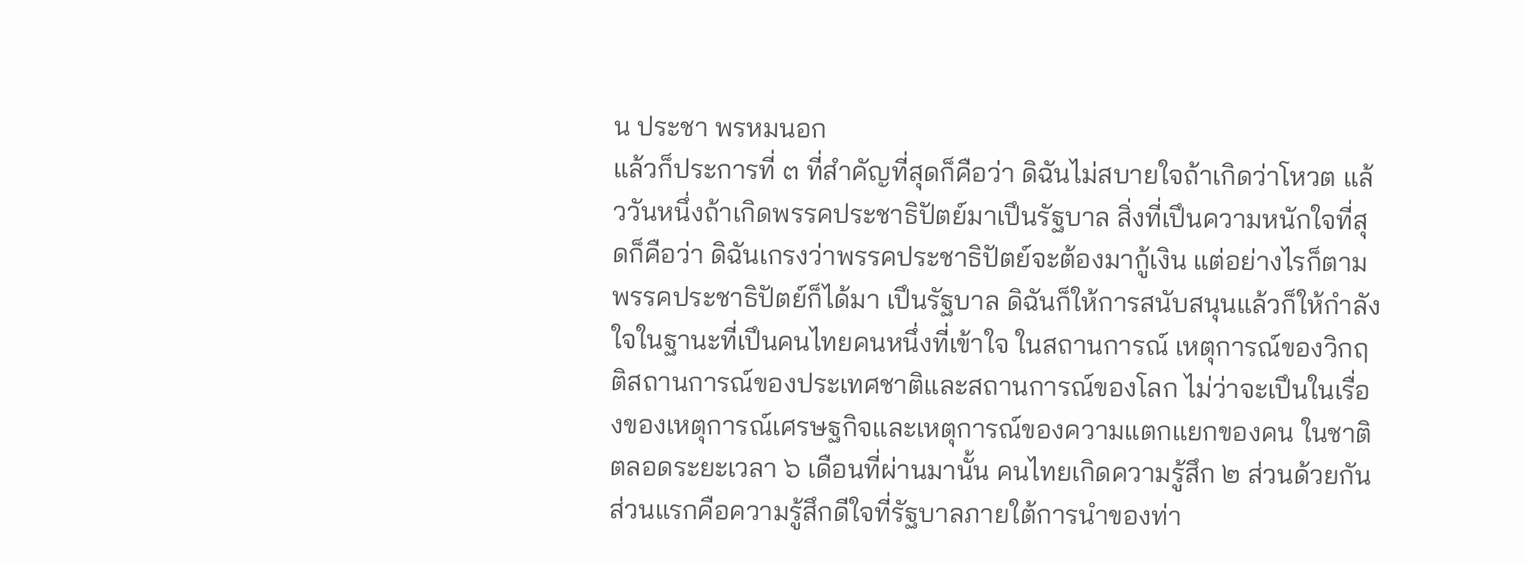น ประชา พรหมนอก
แล้วก็ประการที่ ๓ ที่สําคัญที่สุดก็คือว่า ดิฉันไม่สบายใจถ้าเกิดว่าโหวต แล้ววันหนึ่งถ้าเกิดพรรคประชาธิปัตย์มาเปึนรัฐบาล สิ่งที่เปึนความหนักใจที่สุดก็คือว่า ดิฉันเกรงว่าพรรคประชาธิปัตย์จะต้องมากู้เงิน แต่อย่างไรก็ตามพรรคประชาธิปัตย์ก็ได้มา เปึนรัฐบาล ดิฉันก็ให้การสนับสนุนแล้วก็ให้กําลังใจในฐานะที่เปึนคนไทยคนหนึ่งที่เข้าใจ ในสถานการณ์ เหตุการณ์ของวิกฤติสถานการณ์ของประเทศชาติและสถานการณ์ของโลก ไม่ว่าจะเปึนในเรื่องของเหตุการณ์เศรษฐกิจและเหตุการณ์ของความแตกแยกของคน ในชาติ ตลอดระยะเวลา ๖ เดือนที่ผ่านมานั้น คนไทยเกิดความรู้สึก ๒ ส่วนด้วยกัน ส่วนแรกคือความรู้สึกดีใจที่รัฐบาลภายใต้การนําของท่า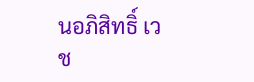นอภิสิทธิ์ เวช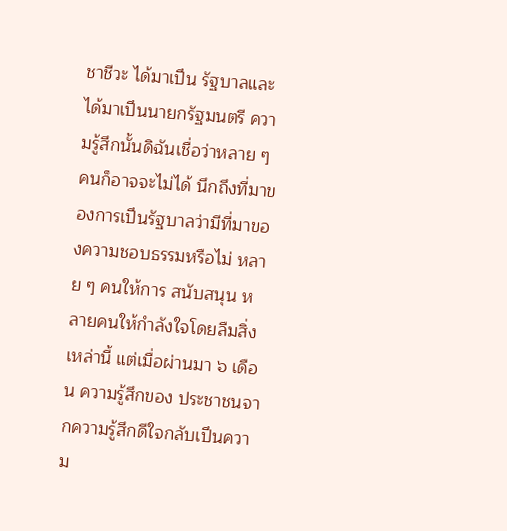ชาชีวะ ได้มาเปึน รัฐบาลและได้มาเปึนนายกรัฐมนตรี ความรู้สึกนั้นดิฉันเชื่อว่าหลาย ๆ คนก็อาจจะไม่ได้ นึกถึงที่มาของการเปึนรัฐบาลว่ามีที่มาของความชอบธรรมหรือไม่ หลาย ๆ คนให้การ สนับสนุน หลายคนให้กําลังใจโดยลืมสิ่งเหล่านี้ แต่เมื่อผ่านมา ๖ เดือน ความรู้สึกของ ประชาชนจากความรู้สึกดีใจกลับเปึนความ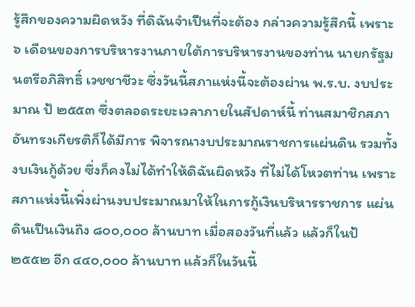รู้สึกของความผิดหวัง ที่ดิฉันจําเปึนที่จะต้อง กล่าวความรู้สึกนี้ เพราะ ๖ เดือนของการบริหารงานภายใต้การบริหารงานของท่าน นายกรัฐมนตรีอภิสิทธิ์ เวชชาชีวะ ซึ่งวันนี้สภาแห่งนี้จะต้องผ่าน พ.ร.บ. งบประมาณ ป้ ๒๕๕๓ ซึ่งตลอดระยะเวลาภายในสัปดาห์นี้ ท่านสมาชิกสภาอันทรงเกียรติก็ได้มีการ พิจารณางบประมาณราชการแผ่นดิน รวมทั้งงบเงินกู้ด้วย ซึ่งก็คงไม่ได้ทําให้ดิฉันผิดหวัง ที่ไม่ได้โหวตท่าน เพราะสภาแห่งนี้เพิ่งผ่านงบประมาณมาให้ในการกู้เงินบริหารราชการ แผ่นดินเปึนเงินถึง ๘๐๐,๐๐๐ ล้านบาท เมื่อสองวันที่แล้ว แล้วก็ในป้ ๒๕๕๒ อีก ๔๔๐,๐๐๐ ล้านบาท แล้วก็ในวันนี้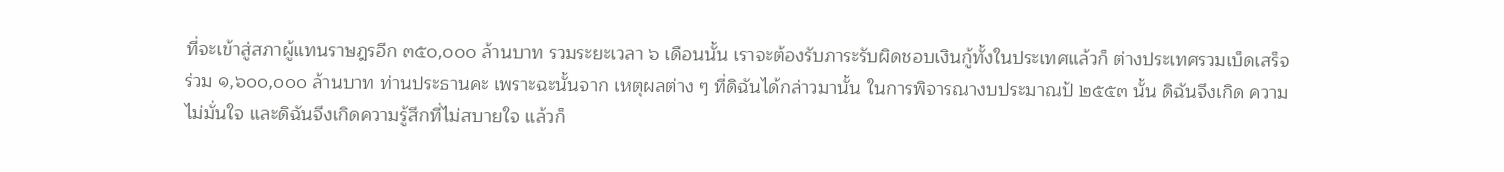ที่จะเข้าสู่สภาผู้แทนราษฎรอีก ๓๕๐,๐๐๐ ล้านบาท รวมระยะเวลา ๖ เดือนนั้น เราจะต้องรับภาระรับผิดชอบเงินกู้ทั้งในประเทศแล้วก็ ต่างประเทศรวมเบ็ดเสร็จร่วม ๑,๖๐๐,๐๐๐ ล้านบาท ท่านประธานคะ เพราะฉะนั้นจาก เหตุผลต่าง ๆ ที่ดิฉันได้กล่าวมานั้น ในการพิจารณางบประมาณป้ ๒๕๕๓ นั้น ดิฉันจึงเกิด ความไม่มั่นใจ และดิฉันจึงเกิดความรู้สึกที่ไม่สบายใจ แล้วก็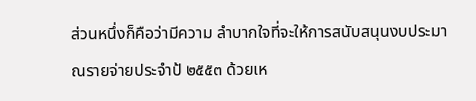ส่วนหนึ่งก็คือว่ามีความ ลําบากใจที่จะให้การสนับสนุนงบประมาณรายจ่ายประจําป้ ๒๕๕๓ ด้วยเห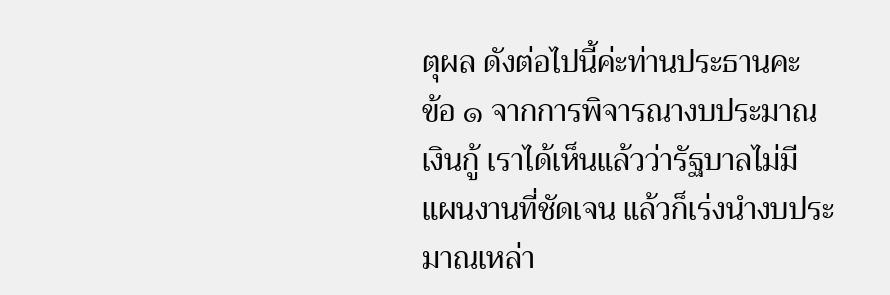ตุผล ดังต่อไปนี้ค่ะท่านประธานคะ
ข้อ ๑ จากการพิจารณางบประมาณเงินกู้ เราได้เห็นแล้วว่ารัฐบาลไม่มี แผนงานที่ชัดเจน แล้วก็เร่งนํางบประมาณเหล่า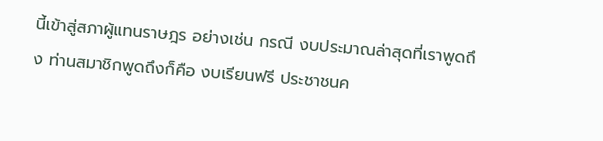นี้เข้าสู่สภาผู้แทนราษฎร อย่างเช่น กรณี งบประมาณล่าสุดที่เราพูดถึง ท่านสมาชิกพูดถึงก็คือ งบเรียนฟรี ประชาชนค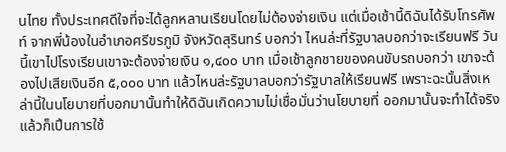นไทย ทั้งประเทศดีใจที่จะได้ลูกหลานเรียนโดยไม่ต้องจ่ายเงิน แต่เมื่อเช้านี้ดิฉันได้รับโทรศัพท์ จากพี่น้องในอําเภอศรีขรภูมิ จังหวัดสุรินทร์ บอกว่า ไหนล่ะที่รัฐบาลบอกว่าจะเรียนฟรี วันนี้เขาไปโรงเรียนเขาจะต้องจ่ายเงิน ๑,๔๐๐ บาท เมื่อเช้าลูกชายของคนขับรถบอกว่า เขาจะต้องไปเสียเงินอีก ๕,๐๐๐ บาท แล้วไหนล่ะรัฐบาลบอกว่ารัฐบาลให้เรียนฟรี เพราะฉะนั้นสิ่งเหล่านี้ในนโยบายที่บอกมานั้นทําให้ดิฉันเกิดความไม่เชื่อมั่นว่านโยบายที่ ออกมานั้นจะทําได้จริงแล้วก็เปึนการใช้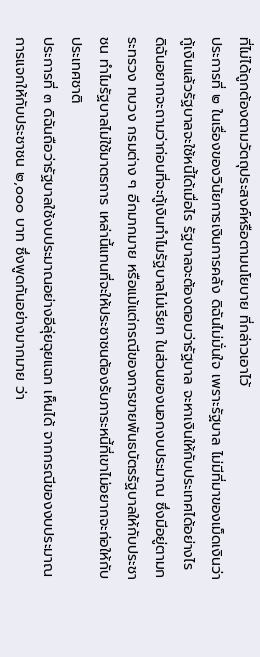ที่ไม่ได้ถูกต้องตามวัตถุประสงค์หรือตามนโยบาย ที่กล่าวเอาไว้
ประการที่ ๒ ในเรื่องของวินัยการเงินการคลัง ดิฉันไม่มั่นใจ เพราะรัฐบาล ไม่มีที่มาของเม็ดเงินว่ากู้เงินแล้วรัฐบาลจะใช้หนี้ได้เมื่อไร รัฐบาลจะต้องตอบว่ารัฐบาล จะหาเงินให้กับประเทศได้อย่างไร ดิฉันอยากจะถามว่าก่อนที่จะกู้เงินทําไมรัฐบาลไม่เรียก ในส่วนของนอกงบประมาณ ซึ่งมีอยู่ตามกระทรวง ทบวง กรมต่าง ๆ อีกมากมาย หรือแม้แต่กรณีของการขายพันธบัตรรัฐบาลให้กับประชาชน ทําไมรัฐบาลไม่ใช้มาตรการ เหล่านี้แทนที่จะให้ประชาชนต้องรับภาระหนี้ที่เขาไม่อยากจะก่อให้กับประเทศชาติ
ประการที่ ๓ ดิฉันถือว่ารัฐบาลใช้งบประมาณอย่างอีลุ่ยฉุยแฉก เห็นได้ จากกรณีของงบประมาณการแจกให้กับประชาชน ๒,๐๐๐ บาท ซึ่งพูดกันอย่างมากมาย ว่า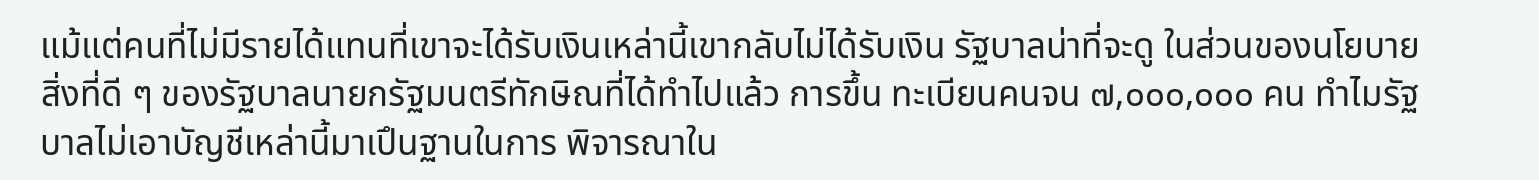แม้แต่คนที่ไม่มีรายได้แทนที่เขาจะได้รับเงินเหล่านี้เขากลับไม่ได้รับเงิน รัฐบาลน่าที่จะดู ในส่วนของนโยบายสิ่งที่ดี ๆ ของรัฐบาลนายกรัฐมนตรีทักษิณที่ได้ทําไปแล้ว การขึ้น ทะเบียนคนจน ๗,๐๐๐,๐๐๐ คน ทําไมรัฐบาลไม่เอาบัญชีเหล่านี้มาเปึนฐานในการ พิจารณาใน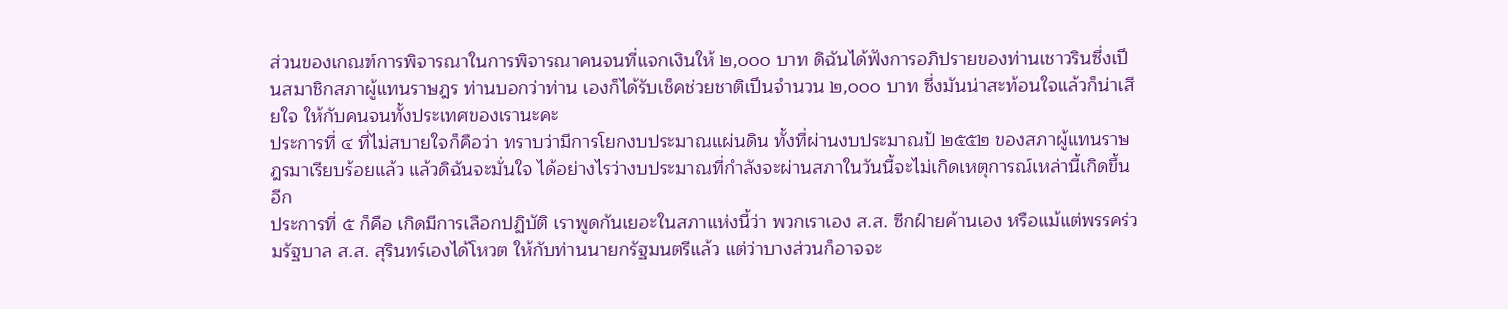ส่วนของเกณฑ์การพิจารณาในการพิจารณาคนจนที่แจกเงินให้ ๒,๐๐๐ บาท ดิฉันได้ฟังการอภิปรายของท่านเชาวรินซึ่งเปึนสมาชิกสภาผู้แทนราษฎร ท่านบอกว่าท่าน เองก็ได้รับเช็คช่วยชาติเปึนจํานวน ๒,๐๐๐ บาท ซึ่งมันน่าสะท้อนใจแล้วก็น่าเสียใจ ให้กับคนจนทั้งประเทศของเรานะคะ
ประการที่ ๔ ที่ไม่สบายใจก็คือว่า ทราบว่ามีการโยกงบประมาณแผ่นดิน ทั้งที่ผ่านงบประมาณป้ ๒๕๕๒ ของสภาผู้แทนราษฎรมาเรียบร้อยแล้ว แล้วดิฉันจะมั่นใจ ได้อย่างไรว่างบประมาณที่กําลังจะผ่านสภาในวันนี้จะไม่เกิดเหตุการณ์เหล่านี้เกิดขึ้นอีก
ประการที่ ๕ ก็คือ เกิดมีการเลือกปฏิบัติ เราพูดกันเยอะในสภาแห่งนี้ว่า พวกเราเอง ส.ส. ซีกฝ์ายค้านเอง หรือแม้แต่พรรคร่วมรัฐบาล ส.ส. สุรินทร์เองได้โหวต ให้กับท่านนายกรัฐมนตรีแล้ว แต่ว่าบางส่วนก็อาจจะ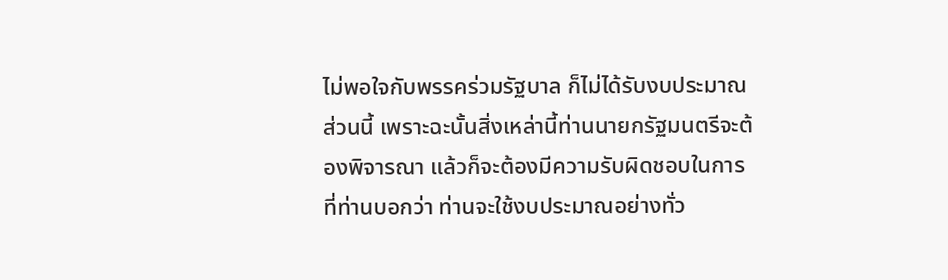ไม่พอใจกับพรรคร่วมรัฐบาล ก็ไม่ได้รับงบประมาณส่วนนี้ เพราะฉะนั้นสิ่งเหล่านี้ท่านนายกรัฐมนตรีจะต้องพิจารณา แล้วก็จะต้องมีความรับผิดชอบในการที่ท่านบอกว่า ท่านจะใช้งบประมาณอย่างทั่ว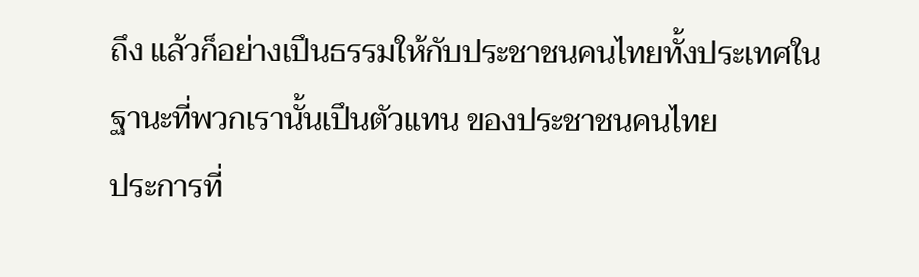ถึง แล้วก็อย่างเปึนธรรมให้กับประชาชนคนไทยทั้งประเทศในฐานะที่พวกเรานั้นเปึนตัวแทน ของประชาชนคนไทย
ประการที่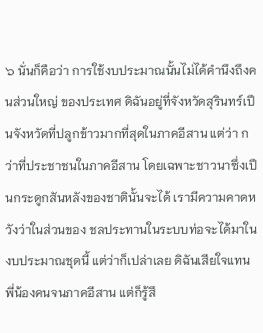๖ นั่นก็คือว่า การใช้งบประมาณนั้นไม่ได้คํานึงถึงคนส่วนใหญ่ ของประเทศ ดิฉันอยู่ที่จังหวัดสุรินทร์เปึนจังหวัดที่ปลูกข้าวมากที่สุดในภาคอีสาน แต่ว่า กว่าที่ประชาชนในภาคอีสาน โดยเฉพาะชาวนาซึ่งเปึนกระดูกสันหลังของชาตินั้นจะได้ เรามีความคาดหวังว่าในส่วนของ ชลประทานในระบบท่อจะได้มาในงบประมาณชุดนี้ แต่ว่าก็เปล่าเลย ดิฉันเสียใจแทน พี่น้องคนจนภาคอีสาน แต่ก็รู้สึ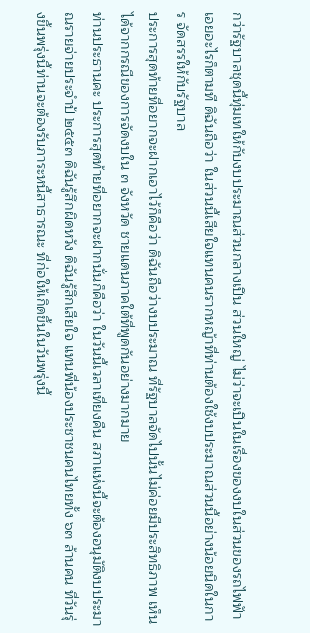กว่ารัฐบาลชุดนี้ทุ่มเทให้กับงบประมาณส่วนกลางเปึน ส่วนใหญ่ ไม่ว่าจะเปึนในเรื่องของงบในส่วนของรถไฟฟัาเอยอะไรก็ตามที ดิฉันถือว่า ในส่วนนี้เสียใจแทนคนรากหญ้าที่ท่านต้องใช้งบประมาณส่วนนี้อย่างน้อยนิดในการ จัดสรรให้กับรัฐบาล
ประการสุดท้ายที่อยากจะฝากเอาไว้ก็คือว่า ดิฉันถือว่างบประมาณ ที่รัฐบาลจัดไปนั้นไม่ค่อยมีประสิทธิภาพ เห็นได้จากกรณีของการจัดงบใน ๓ จังหวัด ชายแดนภาคใต้ที่พูดกันอย่างมากมาย
ท่านประธานคะ ประการสุดท้ายที่อยากจะฝากนั่นก็คือว่า ในวันนี้เวลาเที่ยงคืน สภาแห่งนี้จะต้องอนุมัติงบประมาณรายจ่ายประจําป้ ๒๕๕๓ ดิฉันรู้สึกผิดหวัง ดิฉันรู้สึกเสียใจ แทนพี่น้องประชาชนคนไทยทั้ง ๖๓ ล้านคน ที่วันรุ่งขึ้นพรุ่งนี้ท่านจะต้องรับภาระหนี้สาธารณะ ที่ก่อให้เกิดขึ้นในวันพรุ่งนี้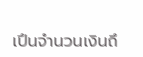เปึนจํานวนเงินถึ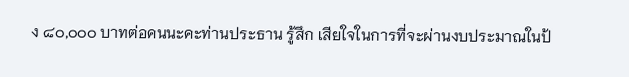ง ๘๐,๐๐๐ บาทต่อคนนะคะท่านประธาน รู้สึก เสียใจในการที่จะผ่านงบประมาณในป้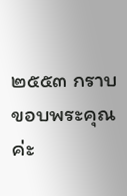๒๕๕๓ กราบขอบพระคุณค่ะ